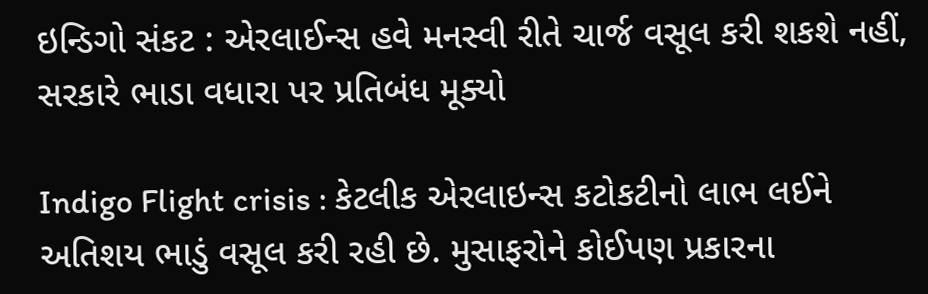ઇન્ડિગો સંકટ : એરલાઈન્સ હવે મનસ્વી રીતે ચાર્જ વસૂલ કરી શકશે નહીં, સરકારે ભાડા વધારા પર પ્રતિબંધ મૂક્યો

Indigo Flight crisis : કેટલીક એરલાઇન્સ કટોકટીનો લાભ લઈને અતિશય ભાડું વસૂલ કરી રહી છે. મુસાફરોને કોઈપણ પ્રકારના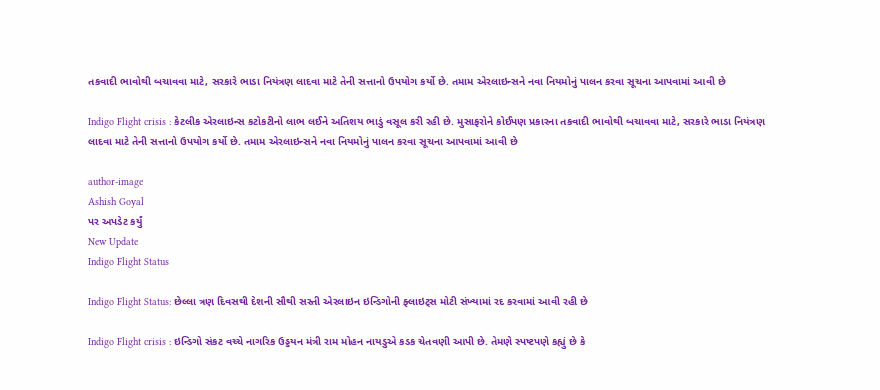તકવાદી ભાવોથી બચાવવા માટે, સરકારે ભાડા નિયંત્રણ લાદવા માટે તેની સત્તાનો ઉપયોગ કર્યો છે. તમામ એરલાઇન્સને નવા નિયમોનું પાલન કરવા સૂચના આપવામાં આવી છે

Indigo Flight crisis : કેટલીક એરલાઇન્સ કટોકટીનો લાભ લઈને અતિશય ભાડું વસૂલ કરી રહી છે. મુસાફરોને કોઈપણ પ્રકારના તકવાદી ભાવોથી બચાવવા માટે, સરકારે ભાડા નિયંત્રણ લાદવા માટે તેની સત્તાનો ઉપયોગ કર્યો છે. તમામ એરલાઇન્સને નવા નિયમોનું પાલન કરવા સૂચના આપવામાં આવી છે

author-image
Ashish Goyal
પર અપડેટ કર્યું
New Update
Indigo Flight Status

Indigo Flight Status: છેલ્લા ત્રણ દિવસથી દેશની સૌથી સસ્તી એરલાઇન ઇન્ડિગોની ફ્લાઇટ્સ મોટી સંખ્યામાં રદ કરવામાં આવી રહી છે

Indigo Flight crisis : ઇન્ડિગો સંકટ વચ્ચે નાગરિક ઉડ્ડયન મંત્રી રામ મોહન નાયડુએ કડક ચેતવણી આપી છે. તેમણે સ્પષ્ટપણે કહ્યું છે કે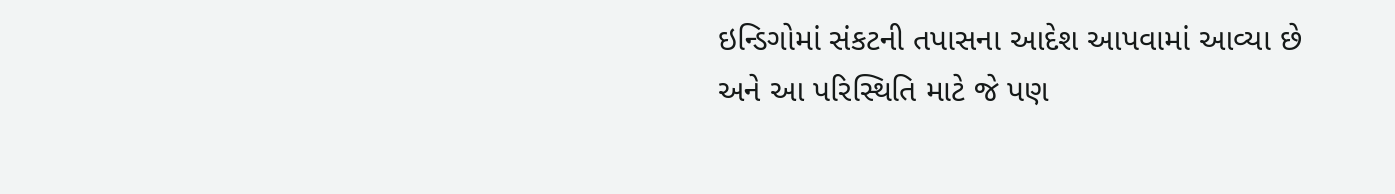ઇન્ડિગોમાં સંકટની તપાસના આદેશ આપવામાં આવ્યા છે અને આ પરિસ્થિતિ માટે જે પણ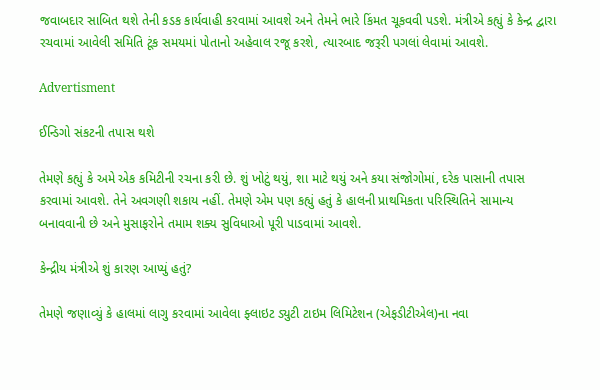જવાબદાર સાબિત થશે તેની કડક કાર્યવાહી કરવામાં આવશે અને તેમને ભારે કિંમત ચૂકવવી પડશે. મંત્રીએ કહ્યું કે કેન્દ્ર દ્વારા રચવામાં આવેલી સમિતિ ટૂંક સમયમાં પોતાનો અહેવાલ રજૂ કરશે, ત્યારબાદ જરૂરી પગલાં લેવામાં આવશે.

Advertisment

ઈન્ડિગો સંકટની તપાસ થશે

તેમણે કહ્યું કે અમે એક કમિટીની રચના કરી છે. શું ખોટું થયું, શા માટે થયું અને કયા સંજોગોમાં, દરેક પાસાની તપાસ કરવામાં આવશે. તેને અવગણી શકાય નહીં. તેમણે એમ પણ કહ્યું હતું કે હાલની પ્રાથમિકતા પરિસ્થિતિને સામાન્ય બનાવવાની છે અને મુસાફરોને તમામ શક્ય સુવિધાઓ પૂરી પાડવામાં આવશે.

કેન્દ્રીય મંત્રીએ શું કારણ આપ્યું હતું?

તેમણે જણાવ્યું કે હાલમાં લાગુ કરવામાં આવેલા ફ્લાઇટ ડ્યુટી ટાઇમ લિમિટેશન (એફડીટીએલ)ના નવા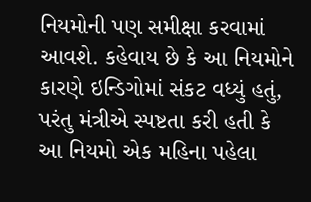નિયમોની પણ સમીક્ષા કરવામાં આવશે. કહેવાય છે કે આ નિયમોને કારણે ઇન્ડિગોમાં સંકટ વધ્યું હતું, પરંતુ મંત્રીએ સ્પષ્ટતા કરી હતી કે આ નિયમો એક મહિના પહેલા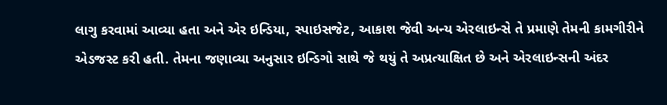લાગુ કરવામાં આવ્યા હતા અને એર ઇન્ડિયા, સ્પાઇસજેટ, આકાશ જેવી અન્ય એરલાઇન્સે તે પ્રમાણે તેમની કામગીરીને એડજસ્ટ કરી હતી. તેમના જણાવ્યા અનુસાર ઇન્ડિગો સાથે જે થયું તે અપ્રત્યાક્ષિત છે અને એરલાઇન્સની અંદર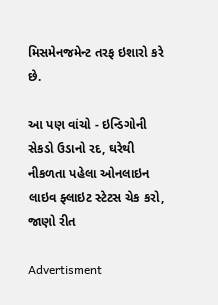મિસમેનજમેન્ટ તરફ ઇશારો કરે છે.

આ પણ વાંચો - ઇન્ડિગોની સેકડો ઉડાનો રદ, ઘરેથી નીકળતા પહેલા ઓનલાઇન લાઇવ ફ્લાઇટ સ્ટેટસ ચેક કરો, જાણો રીત

Advertisment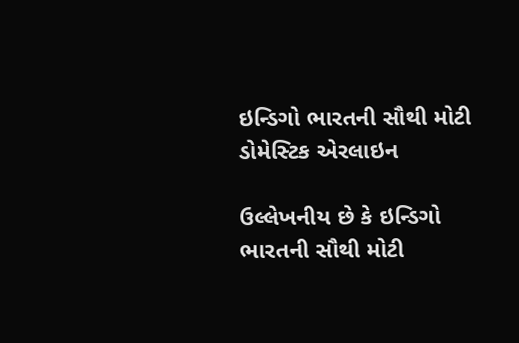ઇન્ડિગો ભારતની સૌથી મોટી ડોમેસ્ટિક એરલાઇન

ઉલ્લેખનીય છે કે ઇન્ડિગો ભારતની સૌથી મોટી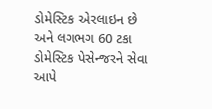ડોમેસ્ટિક એરલાઇન છે અને લગભગ 60 ટકા ડોમેસ્ટિક પેસેન્જરને સેવા આપે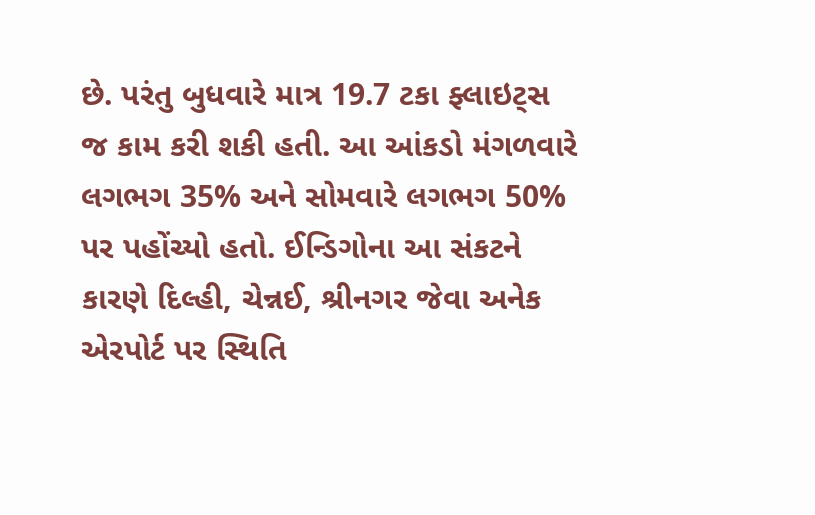છે. પરંતુ બુધવારે માત્ર 19.7 ટકા ફ્લાઇટ્સ જ કામ કરી શકી હતી. આ આંકડો મંગળવારે લગભગ 35% અને સોમવારે લગભગ 50% પર પહોંચ્યો હતો. ઈન્ડિગોના આ સંકટને કારણે દિલ્હી, ચેન્નઈ, શ્રીનગર જેવા અનેક એરપોર્ટ પર સ્થિતિ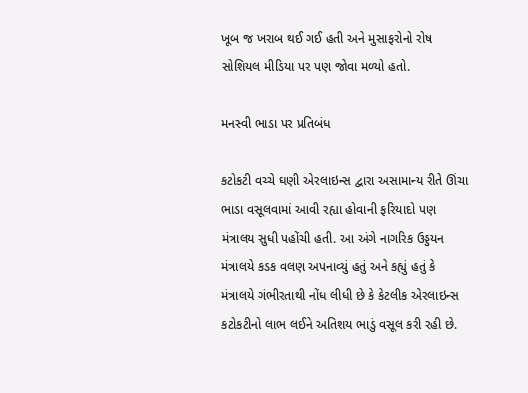ખૂબ જ ખરાબ થઈ ગઈ હતી અને મુસાફરોનો રોષ સોશિયલ મીડિયા પર પણ જોવા મળ્યો હતો.

મનસ્વી ભાડા પર પ્રતિબંધ

કટોકટી વચ્ચે ઘણી એરલાઇન્સ દ્વારા અસામાન્ય રીતે ઊંચા ભાડા વસૂલવામાં આવી રહ્યા હોવાની ફરિયાદો પણ મંત્રાલય સુધી પહોંચી હતી. આ અંગે નાગરિક ઉડ્ડયન મંત્રાલયે કડક વલણ અપનાવ્યું હતું અને કહ્યું હતું કે મંત્રાલયે ગંભીરતાથી નોંધ લીધી છે કે કેટલીક એરલાઇન્સ કટોકટીનો લાભ લઈને અતિશય ભાડું વસૂલ કરી રહી છે.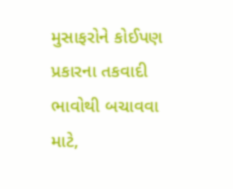મુસાફરોને કોઈપણ પ્રકારના તકવાદી ભાવોથી બચાવવા માટે,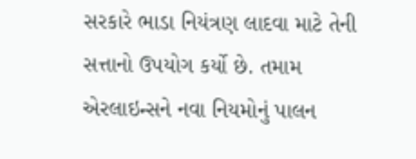સરકારે ભાડા નિયંત્રણ લાદવા માટે તેની સત્તાનો ઉપયોગ કર્યો છે. તમામ એરલાઇન્સને નવા નિયમોનું પાલન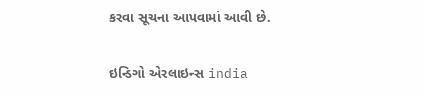કરવા સૂચના આપવામાં આવી છે.

ઇન્ડિગો એરલાઇન્સ india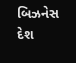બિઝનેસ દેશ